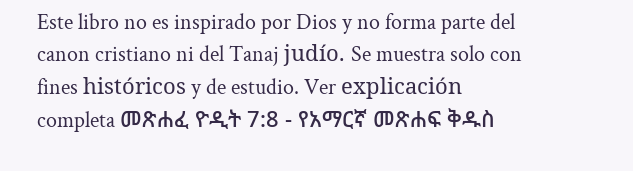Este libro no es inspirado por Dios y no forma parte del canon cristiano ni del Tanaj judío. Se muestra solo con fines históricos y de estudio. Ver explicación completa መጽሐፈ ዮዲት 7:8 - የአማርኛ መጽሐፍ ቅዱስ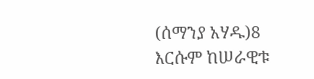(ሰማንያ አሃዱ)8 እርሱም ከሠራዊቱ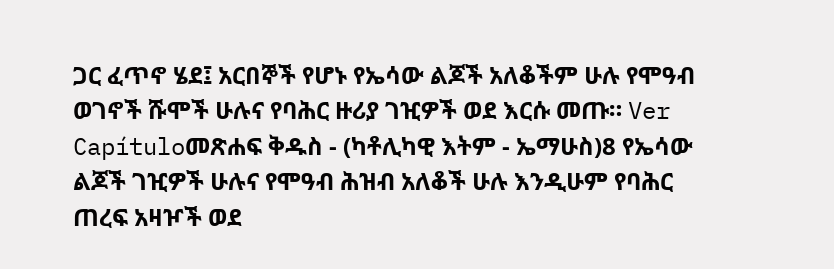ጋር ፈጥኖ ሄደ፤ አርበኞች የሆኑ የኤሳው ልጆች አለቆችም ሁሉ የሞዓብ ወገኖች ሹሞች ሁሉና የባሕር ዙሪያ ገዢዎች ወደ እርሱ መጡ። Ver Capítuloመጽሐፍ ቅዱስ - (ካቶሊካዊ እትም - ኤማሁስ)8 የኤሳው ልጆች ገዢዎች ሁሉና የሞዓብ ሕዝብ አለቆች ሁሉ እንዲሁም የባሕር ጠረፍ አዛዦች ወደ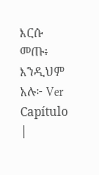እርሱ መጡ፥ እንዲህም አሉ፦ Ver Capítulo |